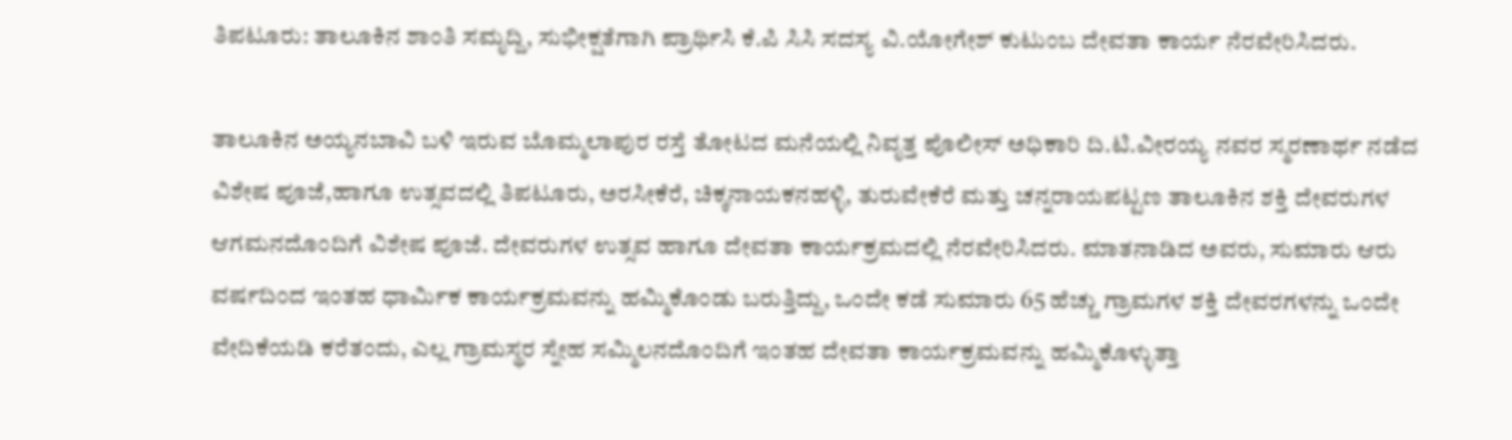ತಿಪಟೂರು: ತಾಲೂಕಿನ ಶಾಂತಿ ಸಮೃದ್ದಿ, ಸುಭೀಕ್ಷತೆಗಾಗಿ ಪ್ರಾರ್ಥಿಸಿ ಕೆ.ಪಿ ಸಿಸಿ ಸದಸ್ಯ ವಿ.ಯೋಗೇಶ್ ಕುಟುಂಬ ದೇವತಾ ಕಾರ್ಯ ನೆರವೇರಿಸಿದರು.

ತಾಲೂಕಿನ ಅಯ್ಯನಬಾವಿ ಬಳಿ ಇರುವ ಬೊಮ್ಮಲಾಪುರ ರಸ್ತೆ ತೋಟದ ಮನೆಯಲ್ಲಿ ನಿವೃತ್ತ ಪೊಲೀಸ್ ಅಧಿಕಾರಿ ದಿ.ಟಿ.ವೀರಯ್ಯ ನವರ ಸ್ಮರಣಾರ್ಥ ನಡೆದ ವಿಶೇಷ ಪೂಜೆ,ಹಾಗೂ ಉತ್ಸವದಲ್ಲಿ ತಿಪಟೂರು, ಅರಸೀಕೆರೆ, ಚಿಕ್ಕನಾಯಕನಹಳ್ಳಿ, ತುರುವೇಕೆರೆ ಮತ್ತು ಚನ್ನರಾಯಪಟ್ಟಣ ತಾಲೂಕಿನ ಶಕ್ತಿ ದೇವರುಗಳ ಆಗಮನದೊಂದಿಗೆ ವಿಶೇಷ ಪೂಜೆ. ದೇವರುಗಳ ಉತ್ಸವ ಹಾಗೂ ದೇವತಾ ಕಾರ್ಯಕ್ರಮದಲ್ಲಿ ನೆರವೇರಿಸಿದರು. ಮಾತನಾಡಿದ ಅವರು, ಸುಮಾರು ಆರು ವರ್ಷದಿಂದ ಇಂತಹ ಧಾರ್ಮಿಕ ಕಾರ್ಯಕ್ರಮವನ್ನು ಹಮ್ಮಿಕೊಂಡು ಬರುತ್ತಿದ್ದು, ಒಂದೇ ಕಡೆ ಸುಮಾರು 65 ಹೆಚ್ಚು ಗ್ರಾಮಗಳ ಶಕ್ತಿ ದೇವರಗಳನ್ನು ಒಂದೇ ವೇದಿಕೆಯಡಿ ಕರೆತಂದು, ಎಲ್ಲ ಗ್ರಾಮಸ್ಥರ ಸ್ನೇಹ ಸಮ್ಮಿಲನದೊಂದಿಗೆ ಇಂತಹ ದೇವತಾ ಕಾರ್ಯಕ್ರಮವನ್ನು ಹಮ್ಮಿಕೊಳ್ಳುತ್ತಾ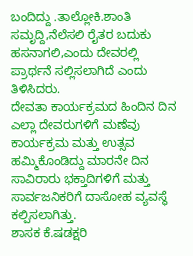ಬಂದಿದ್ದು .ತಾಲ್ಲೋಕಿ.ಶಾಂತಿ ಸಮೃದ್ದಿ,ನೆಲೆಸಲಿ ರೈತರ ಬದುಕು ಹಸನಾಗಲಿ,ಎಂದು ದೇವರಲ್ಲಿ ಪ್ರಾರ್ಥನೆ ಸಲ್ಲಿಸಲಾಗಿದೆ ಎಂದು ತಿಳಿಸಿದರು.
ದೇವತಾ ಕಾರ್ಯಕ್ರಮದ ಹಿಂದಿನ ದಿನ ಎಲ್ಲಾ ದೇವರುಗಳಿಗೆ ಮಣೆವು ಕಾರ್ಯಕ್ರಮ ಮತ್ತು ಉತ್ಸವ ಹಮ್ಮಿಕೊಂಡಿದ್ದು ಮಾರನೇ ದಿನ ಸಾವಿರಾರು ಭಕ್ತಾದಿಗಳಿಗೆ ಮತ್ತು ಸಾರ್ವಜನಿಕರಿಗೆ ದಾಸೋಹ ವ್ಯವಸ್ಥೆ ಕಲ್ಪಿಸಲಾಗಿತ್ತು.
ಶಾಸಕ ಕೆ.ಷಡಕ್ಷರಿ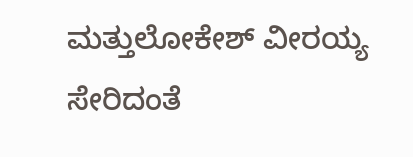ಮತ್ತುಲೋಕೇಶ್ ವೀರಯ್ಯ ಸೇರಿದಂತೆ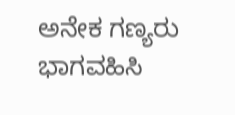ಅನೇಕ ಗಣ್ಯರು ಭಾಗವಹಿಸಿ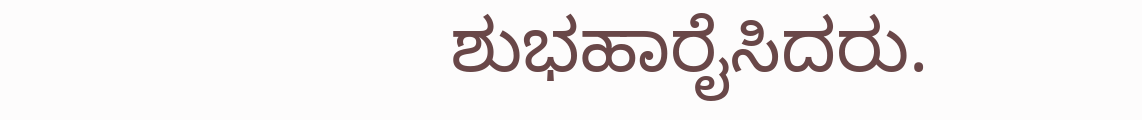ಶುಭಹಾರೈಸಿದರು.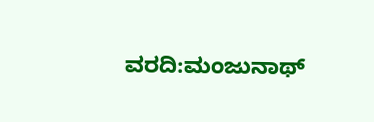ವರದಿ:ಮಂಜುನಾಥ್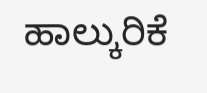ಹಾಲ್ಕುರಿಕೆ